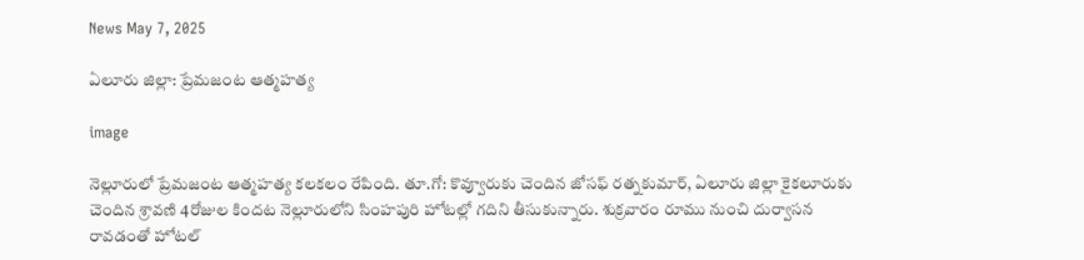News May 7, 2025

ఏలూరు జిల్లా: ప్రేమజంట ఆత్మహత్య

image

నెల్లూరులో ప్రేమజంట ఆత్మహత్య కలకలం రేపింది. తూ.గో: కొవ్వూరుకు చెందిన జోసఫ్ రత్నకుమార్, ఏలూరు జిల్లా కైకలూరుకు చెందిన శ్రావణి 4రోజుల కిందట నెల్లూరులోని సింహపురి హోటల్లో గదిని తీసుకున్నారు. శుక్రవారం రూము నుంచి దుర్వాసన రావడంతో హోటల్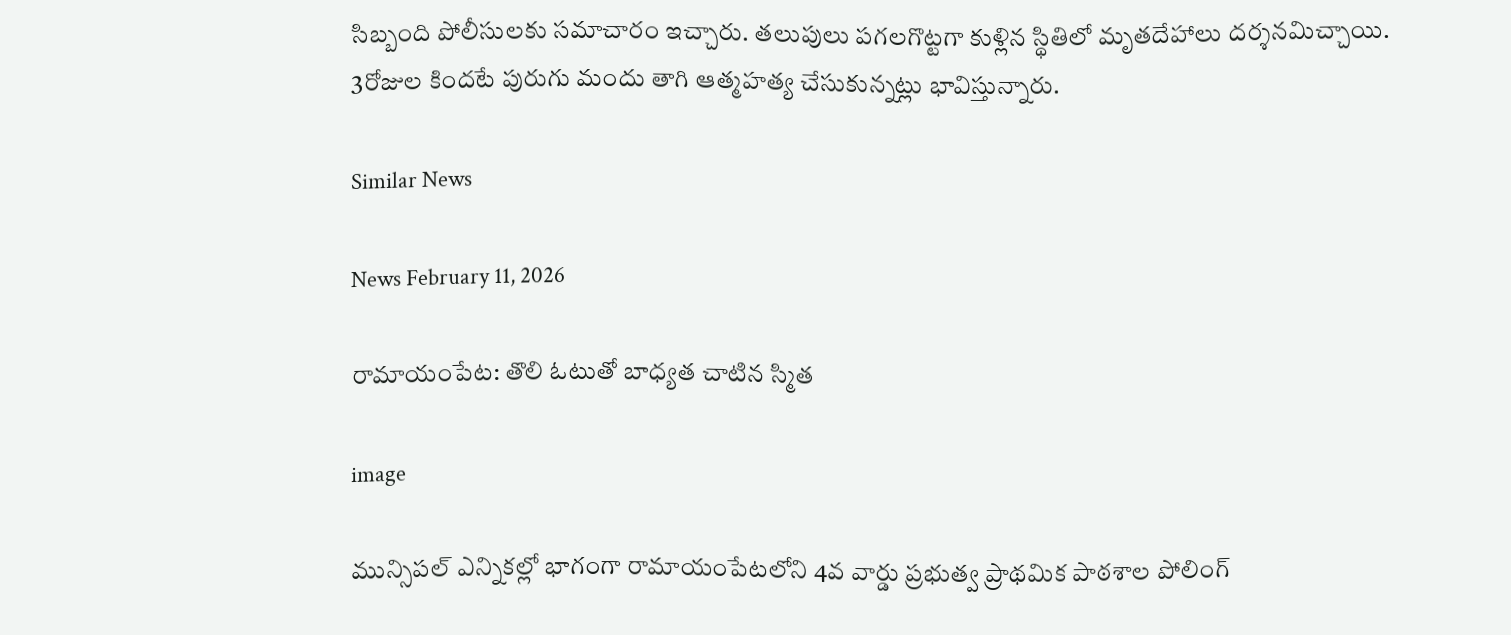సిబ్బంది పోలీసులకు సమాచారం ఇచ్చారు. తలుపులు పగలగొట్టగా కుళ్లిన స్థితిలో మృత‌దేహాలు దర్శనమిచ్చాయి. 3రోజుల కిందటే పురుగు మందు తాగి ఆత్మహత్య చేసుకున్నట్లు భావిస్తున్నారు.

Similar News

News February 11, 2026

రామాయంపేట: తొలి ఓటుతో బాధ్యత చాటిన స్మిత

image

మున్సిపల్ ఎన్నికల్లో భాగంగా రామాయంపేటలోని 4వ వార్డు ప్రభుత్వ ప్రాథమిక పాఠశాల పోలింగ్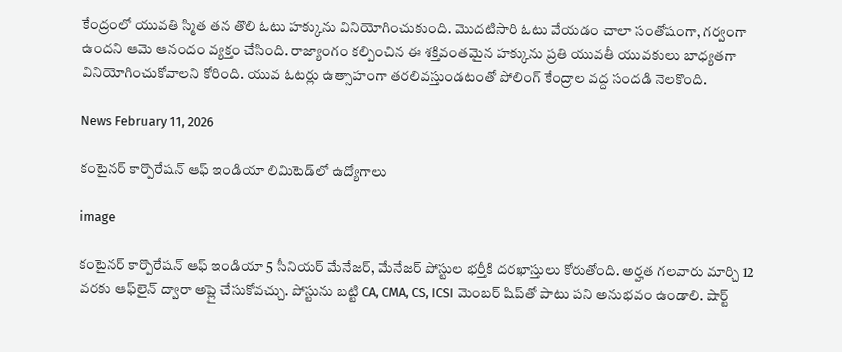కేంద్రంలో యువతి స్మిత తన తొలి ఓటు హక్కును వినియోగించుకుంది. మొదటిసారి ఓటు వేయడం చాలా సంతోషంగా, గర్వంగా ఉందని ఆమె ఆనందం వ్యక్తం చేసింది. రాజ్యాంగం కల్పించిన ఈ శక్తివంతమైన హక్కును ప్రతి యువతీ యువకులు బాధ్యతగా వినియోగించుకోవాలని కోరింది. యువ ఓటర్లు ఉత్సాహంగా తరలివస్తుండటంతో పోలింగ్ కేంద్రాల వద్ద సందడి నెలకొంది.

News February 11, 2026

కంటైనర్ కార్పొరేషన్ ఆఫ్ ఇండియా లిమిటెడ్‌లో ఉద్యోగాలు

image

కంటైనర్ కార్పొరేషన్ ఆఫ్ ఇండియా 5 సీనియర్ మేనేజర్, మేనేజర్ పోస్టుల భర్తీకి దరఖాస్తులు కోరుతోంది. అర్హత గలవారు మార్చి 12 వరకు ఆఫ్‌లైన్ ద్వారా అప్లై చేసుకోవచ్చు. పోస్టును బట్టి CA, CMA, CS, ICSI మెంబర్ షిప్‌తో పాటు పని అనుభవం ఉండాలి. షార్ట్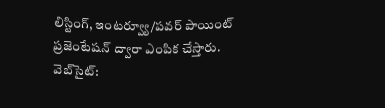లిస్టింగ్, ఇంటర్వ్యూ/పవర్ పాయింట్ ప్రజెంటేషన్ ద్వారా ఎంపిక చేస్తారు. వెబ్‌సైట్: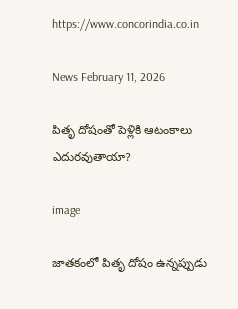https://www.concorindia.co.in

News February 11, 2026

పితృ దోషంతో పెళ్లికి ఆటంకాలు ఎదురవుతాయా?

image

జాతకంలో పితృ దోషం ఉన్నప్పుడు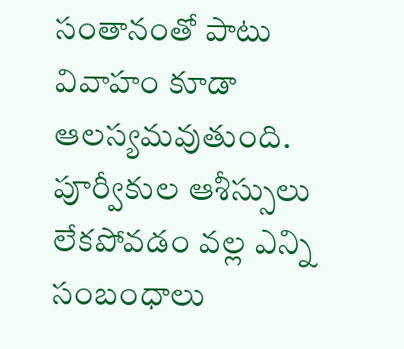సంతానంతో పాటు వివాహం కూడా ఆలస్యమవుతుంది. పూర్వీకుల ఆశీస్సులు లేకపోవడం వల్ల ఎన్ని సంబంధాలు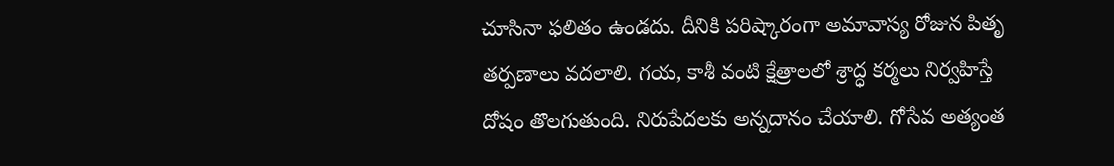చూసినా ఫలితం ఉండదు. దీనికి పరిష్కారంగా అమావాస్య రోజున పితృ తర్పణాలు వదలాలి. గయ, కాశీ వంటి క్షేత్రాలలో శ్రాద్ధ కర్మలు నిర్వహిస్తే దోషం తొలగుతుంది. నిరుపేదలకు అన్నదానం చేయాలి. గోసేవ అత్యంత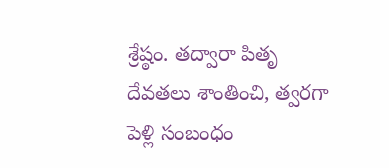శ్రేష్ఠం. తద్వారా పితృ దేవతలు శాంతించి, త్వరగా పెళ్లి సంబంధం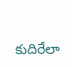కుదిరేలా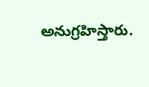అనుగ్రహిస్తారు.